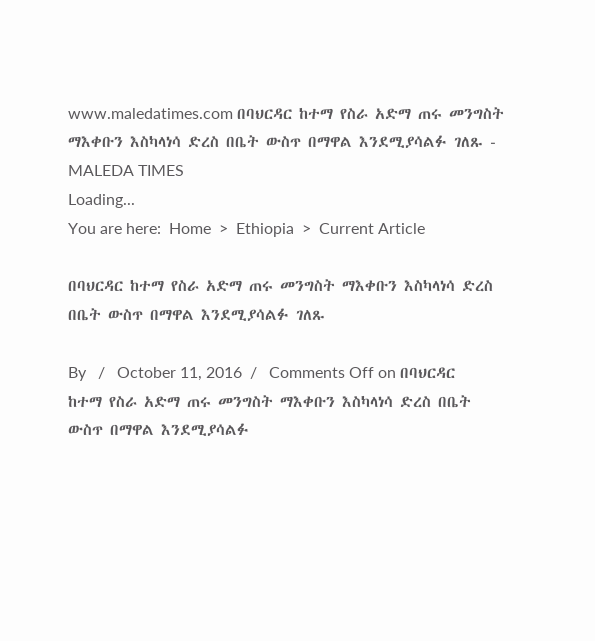www.maledatimes.com በባህርዳር ከተማ የስራ አድማ ጠሩ መንግስት ማእቀቡን እስካላነሳ ድረስ በቤት ውስጥ በማዋል እንደሚያሳልፉ ገለጹ - MALEDA TIMES
Loading...
You are here:  Home  >  Ethiopia  >  Current Article

በባህርዳር ከተማ የስራ አድማ ጠሩ መንግስት ማእቀቡን እስካላነሳ ድረስ በቤት ውስጥ በማዋል እንደሚያሳልፉ ገለጹ

By   /   October 11, 2016  /   Comments Off on በባህርዳር ከተማ የስራ አድማ ጠሩ መንግስት ማእቀቡን እስካላነሳ ድረስ በቤት ውስጥ በማዋል እንደሚያሳልፉ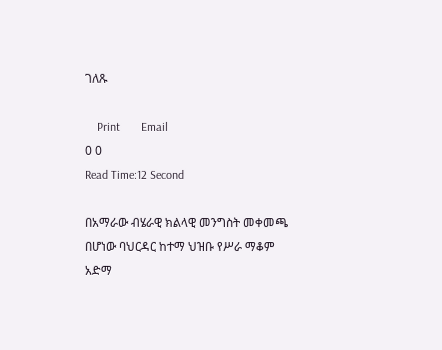ገለጹ

    Print       Email
0 0
Read Time:12 Second

በአማራው ብሄራዊ ክልላዊ መንግስት መቀመጫ በሆነው ባህርዳር ከተማ ህዝቡ የሥራ ማቆም አድማ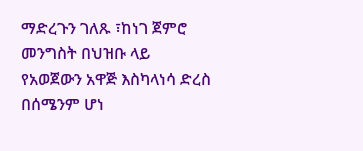ማድረጉን ገለጹ ፣ከነገ ጀምሮ መንግስት በህዝቡ ላይ የአወጀውን አዋጅ እስካላነሳ ድረስ በሰሜንም ሆነ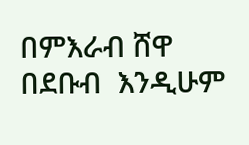በምእራብ ሸዋ በደቡብ  እንዲሁም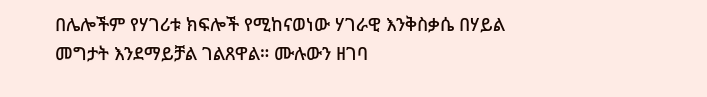በሌሎችም የሃገሪቱ ክፍሎች የሚከናወነው ሃገራዊ እንቅስቃሴ በሃይል መግታት እንደማይቻል ገልጸዋል። ሙሉውን ዘገባ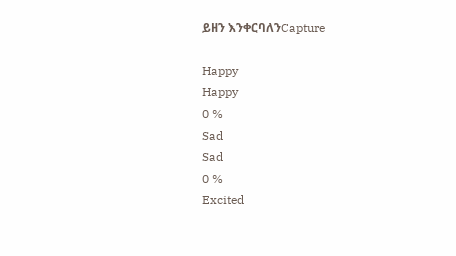ይዘን እንቀርባለንCapture

Happy
Happy
0 %
Sad
Sad
0 %
Excited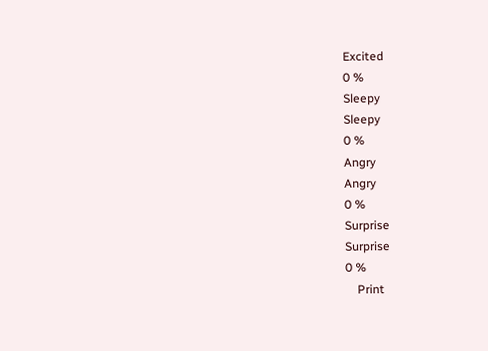Excited
0 %
Sleepy
Sleepy
0 %
Angry
Angry
0 %
Surprise
Surprise
0 %
    Print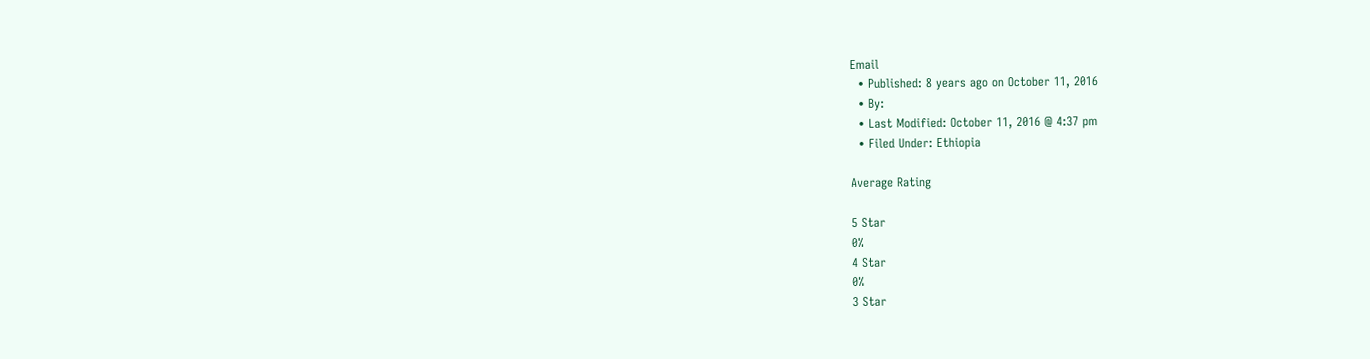Email
  • Published: 8 years ago on October 11, 2016
  • By:
  • Last Modified: October 11, 2016 @ 4:37 pm
  • Filed Under: Ethiopia

Average Rating

5 Star
0%
4 Star
0%
3 Star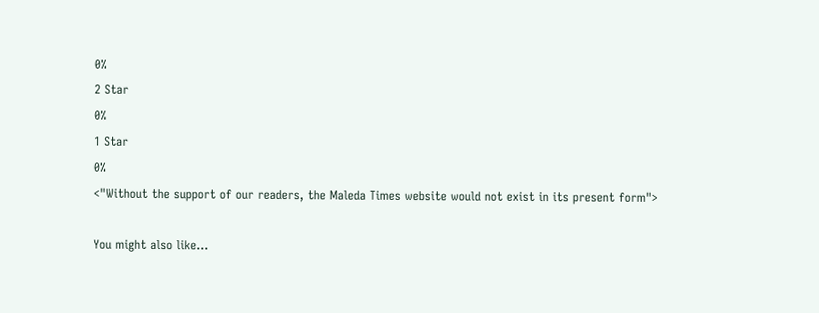0%
2 Star
0%
1 Star
0%
<"Without the support of our readers, the Maleda Times website would not exist in its present form">

You might also like...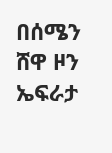በሰሜን ሸዋ ዞን ኤፍራታ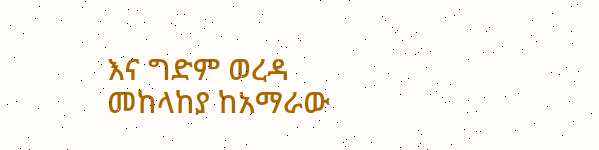እና ግድም ወረዳ መከላከያ ከአማራው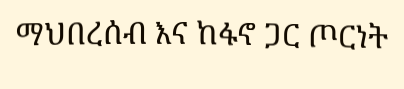ማህበረሰብ እና ከፋኖ ጋር ጦርነት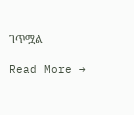ገጥሟል

Read More →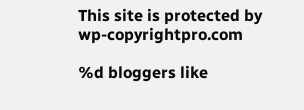This site is protected by wp-copyrightpro.com

%d bloggers like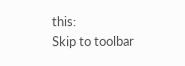this:
Skip to toolbar